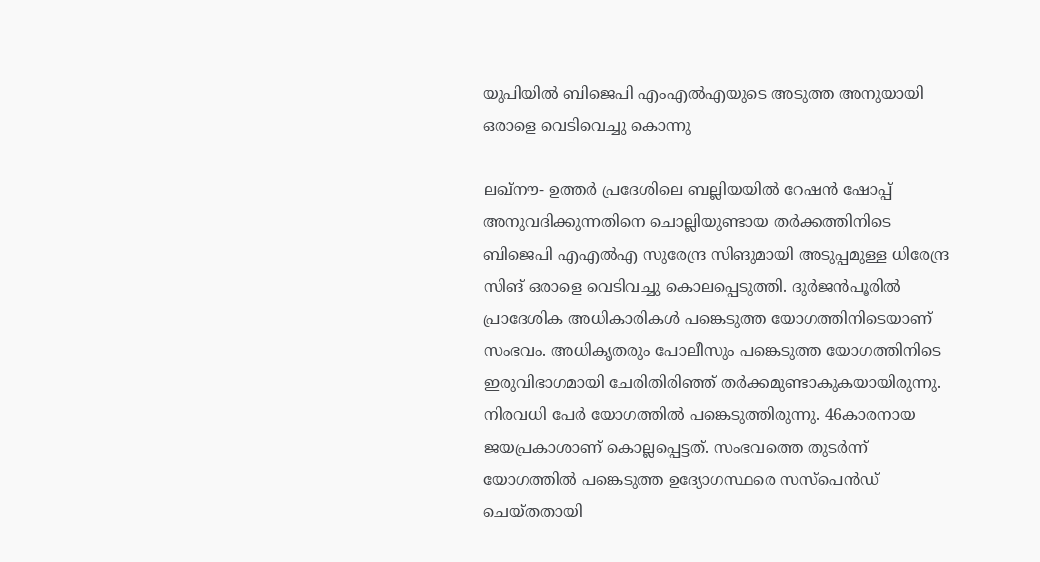യുപിയില്‍ ബിജെപി എംഎല്‍എയുടെ അടുത്ത അനുയായി ഒരാളെ വെടിവെച്ചു കൊന്നു

ലഖ്‌നൗ- ഉത്തര്‍ പ്രദേശിലെ ബല്ലിയയില്‍ റേഷന്‍ ഷോപ്പ് അനുവദിക്കുന്നതിനെ ചൊല്ലിയുണ്ടായ തര്‍ക്കത്തിനിടെ ബിജെപി എഎല്‍എ സുരേന്ദ്ര സിങുമായി അടുപ്പമുള്ള ധിരേന്ദ്ര സിങ് ഒരാളെ വെടിവച്ചു കൊലപ്പെടുത്തി. ദുര്‍ജന്‍പൂരില്‍ പ്രാദേശിക അധികാരികള്‍ പങ്കെടുത്ത യോഗത്തിനിടെയാണ് സംഭവം. അധികൃതരും പോലീസും പങ്കെടുത്ത യോഗത്തിനിടെ ഇരുവിഭാഗമായി ചേരിതിരിഞ്ഞ് തര്‍ക്കമുണ്ടാകുകയായിരുന്നു. നിരവധി പേര്‍ യോഗത്തില്‍ പങ്കെടുത്തിരുന്നു. 46കാരനായ ജയപ്രകാശാണ് കൊല്ലപ്പെട്ടത്. സംഭവത്തെ തുടര്‍ന്ന് യോഗത്തില്‍ പങ്കെടുത്ത ഉദ്യോഗസ്ഥരെ സസ്‌പെന്‍ഡ് ചെയ്തതായി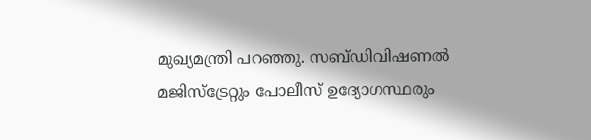മുഖ്യമന്ത്രി പറഞ്ഞു. സബ്ഡിവിഷണല്‍ മജിസ്‌ട്രേറ്റും പോലീസ് ഉദ്യോഗസ്ഥരും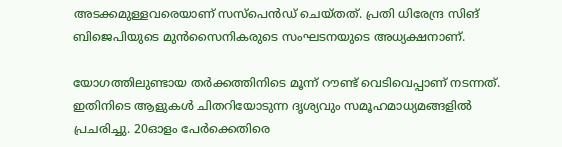അടക്കമുള്ളവരെയാണ് സസ്‌പെന്‍ഡ് ചെയ്തത്. പ്രതി ധിരേന്ദ്ര സിങ് ബിജെപിയുടെ മുന്‍സൈനികരുടെ സംഘടനയുടെ അധ്യക്ഷനാണ്.

യോഗത്തിലുണ്ടായ തര്‍ക്കത്തിനിടെ മൂന്ന് റൗണ്ട് വെടിവെപ്പാണ് നടന്നത്. ഇതിനിടെ ആളുകള്‍ ചിതറിയോടുന്ന ദൃശ്യവും സമൂഹമാധ്യമങ്ങളില്‍ പ്രചരിച്ചു. 20ഓളം പേര്‍ക്കെതിരെ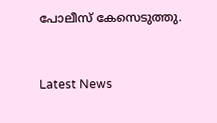പോലീസ് കേസെടുത്തു.


Latest News